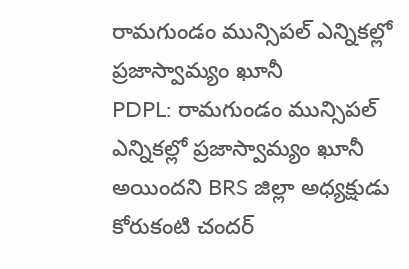రామగుండం మున్సిపల్ ఎన్నికల్లో ప్రజాస్వామ్యం ఖూనీ
PDPL: రామగుండం మున్సిపల్ ఎన్నికల్లో ప్రజాస్వామ్యం ఖూనీ అయిందని BRS జిల్లా అధ్యక్షుడు కోరుకంటి చందర్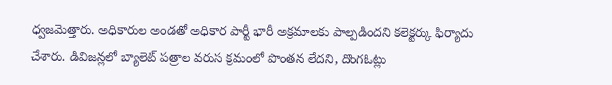ధ్వజమెత్తారు. అధికారుల అండతో అధికార పార్టీ భారీ అక్రమాలకు పాల్పడిందని కలెక్టర్కు ఫిర్యాదు చేశారు. డివిజన్లలో బ్యాలెట్ పత్రాల వరుస క్రమంలో పొంతన లేదని, దొంగఓట్లు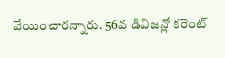వేయించారన్నారు. 56వ డివిజన్లో కరెంట్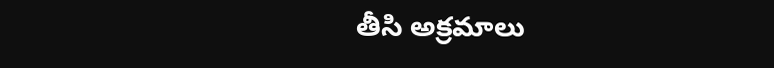తీసి అక్రమాలు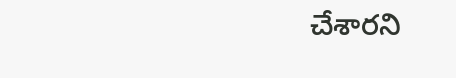చేశారని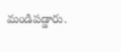మండిపడ్డారు.